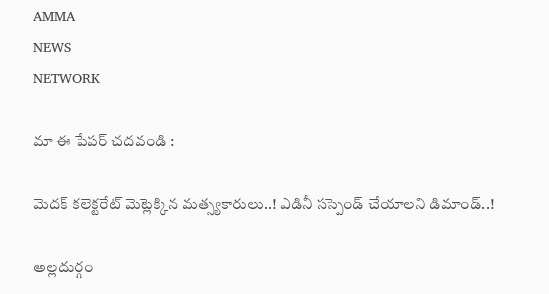AMMA
NEWS
NETWORK

మా ఈ పేపర్ చదవండి :

మెదక్ కలెక్టరేట్ మెట్లెక్కిన మత్స్యకారులు..! ఎడినీ సస్పెండ్ చేయాలని డిమాండ్..!

అల్లదుర్గం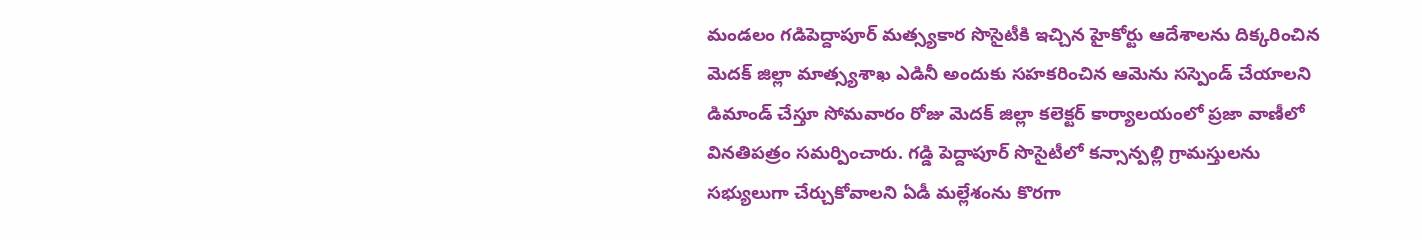మండలం గడిపెద్దాపూర్ మత్స్యకార సొసైటీకి ఇచ్చిన హైకోర్టు ఆదేశాలను దిక్కరించిన మెదక్ జిల్లా మాత్స్యశాఖ ఎడినీ అందుకు సహకరించిన ఆమెను సస్పెండ్ చేయాలని డిమాండ్ చేస్తూ సోమవారం రోజు మెదక్ జిల్లా కలెక్టర్ కార్యాలయంలో ప్రజా వాణీలో వినతిపత్రం సమర్పించారు. గడ్డి పెద్దాపూర్ సొసైటీలో కన్సాన్పల్లి గ్రామస్తులను సభ్యులుగా చేర్చుకోవాలని ఏడీ మల్లేశంను కొరగా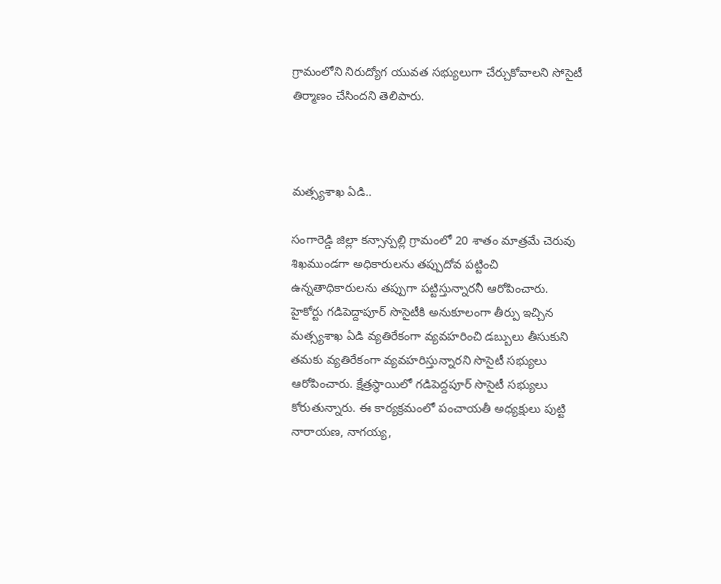గ్రామంలోని నిరుద్యోగ యువత సభ్యులుగా చేర్చుకోవాలని సోసైటీ తిర్మాణం చేసిందని తెలిపారు.



మత్స్యశాఖ ఏడి..

సంగారెడ్డి జిల్లా కన్సాన్పల్లి గ్రామంలో 20 శాతం మాత్రమే చెరువు శిఖముండగా అధికారులను తప్పుదోవ పట్టించి ఉన్నతాధికారులను తప్పుగా పట్టిస్తున్నారనీ ఆరోపించారు. హైకోర్టు గడిపెద్దాపూర్ సొసైటీకి అనుకూలంగా తీర్పు ఇచ్చిన మత్స్యశాఖ ఏడి వ్యతిరేకంగా వ్యవహరించి డబ్బులు తీసుకుని తమకు వ్యతిరేకంగా వ్యవహరిస్తున్నారని సొసైటీ సభ్యులు ఆరోపించారు. క్షేత్రస్థాయిలో గడిపెద్దపూర్ సొసైటీ సభ్యులు కోరుతున్నారు. ఈ కార్యక్రమంలో పంచాయతీ అధ్యక్షులు పుట్టి నారాయణ, నాగయ్య,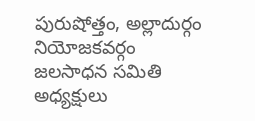పురుషోత్తం, అల్లాదుర్గం నియోజకవర్గం జలసాధన సమితి అధ్యక్షులు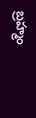బ్రహ్మం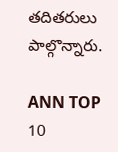తదితరులు పాల్గొన్నారు.

ANN TOP 10